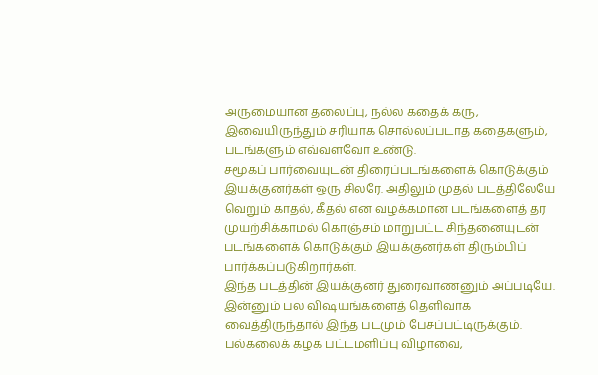அருமையான தலைப்பு, நல்ல கதைக் கரு, இவையிருந்தும் சரியாக சொல்லப்படாத கதைகளும், படங்களும் எவ்வளவோ உண்டு.
சமூகப் பார்வையுடன் திரைப்படங்களைக் கொடுக்கும் இயக்குனர்கள் ஒரு சிலரே. அதிலும் முதல் படத்திலேயே வெறும் காதல், கீதல் என வழக்கமான படங்களைத் தர முயற்சிக்காமல் கொஞ்சம் மாறுபட்ட சிந்தனையுடன் படங்களைக் கொடுக்கும் இயக்குனர்கள் திரும்பிப் பார்க்கப்படுகிறார்கள்.
இந்த படத்தின் இயக்குனர் துரைவாணனும் அப்படியே. இன்னும் பல விஷயங்களைத் தெளிவாக வைத்திருந்தால் இந்த படமும் பேசப்பட்டிருக்கும். பல்கலைக் கழக பட்டமளிப்பு விழாவை,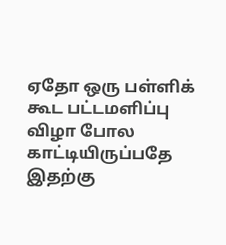ஏதோ ஒரு பள்ளிக் கூட பட்டமளிப்பு விழா போல காட்டியிருப்பதே இதற்கு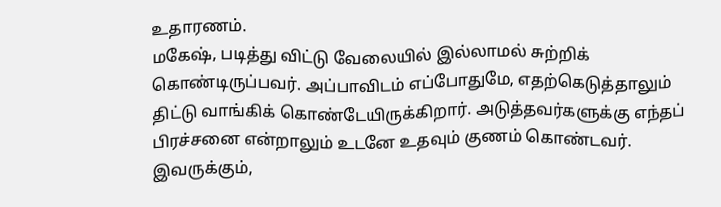உதாரணம்.
மகேஷ், படித்து விட்டு வேலையில் இல்லாமல் சுற்றிக் கொண்டிருப்பவர். அப்பாவிடம் எப்போதுமே, எதற்கெடுத்தாலும் திட்டு வாங்கிக் கொண்டேயிருக்கிறார். அடுத்தவர்களுக்கு எந்தப் பிரச்சனை என்றாலும் உடனே உதவும் குணம் கொண்டவர். இவருக்கும்,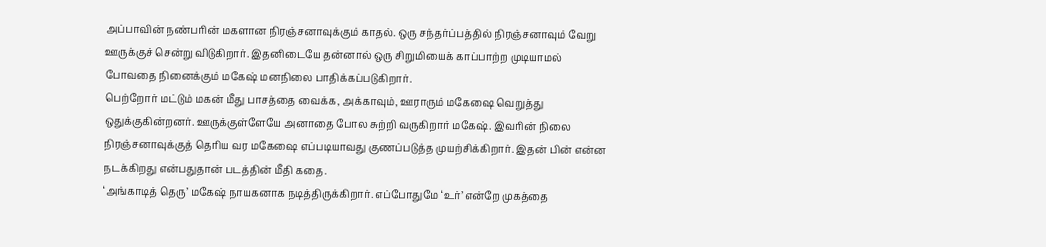அப்பாவின் நண்பரின் மகளான நிரஞ்சனாவுக்கும் காதல். ஒரு சந்தர்ப்பத்தில் நிரஞ்சனாவும் வேறு ஊருக்குச் சென்று விடுகிறார். இதனிடையே தன்னால் ஒரு சிறுமியைக் காப்பாற்ற முடியாமல் போவதை நினைக்கும் மகேஷ் மனநிலை பாதிக்கப்படுகிறார்.
பெற்றோர் மட்டும் மகன் மீது பாசத்தை வைக்க, அக்காவும், ஊராரும் மகேஷை வெறுத்து ஒதுக்குகின்றனர். ஊருக்குள்ளேயே அனாதை போல சுற்றி வருகிறார் மகேஷ். இவரின் நிலை நிரஞ்சனாவுக்குத் தெரிய வர மகேஷை எப்படியாவது குணப்படுத்த முயற்சிக்கிறார். இதன் பின் என்ன நடக்கிறது என்பதுதான் படத்தின் மீதி கதை.
‘அங்காடித் தெரு’ மகேஷ் நாயகனாக நடித்திருக்கிறார். எப்போதுமே ‘உர்’ என்றே முகத்தை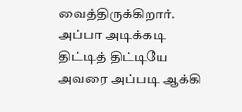வைத்திருக்கிறார். அப்பா அடிக்கடி திட்டித் திட்டியே அவரை அப்படி ஆக்கி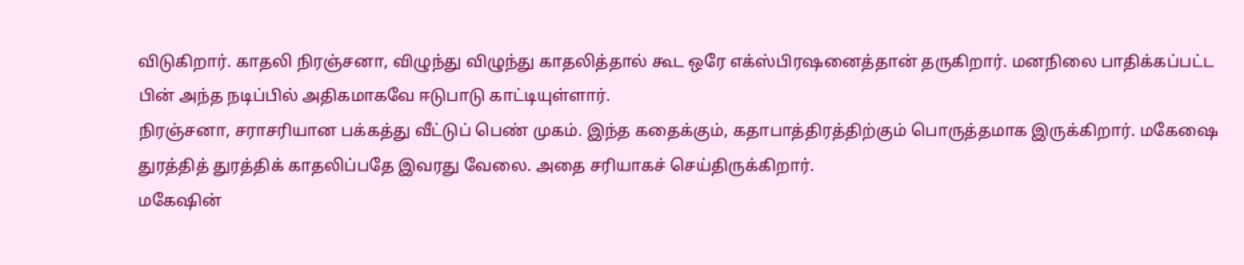விடுகிறார். காதலி நிரஞ்சனா, விழுந்து விழுந்து காதலித்தால் கூட ஒரே எக்ஸ்பிரஷனைத்தான் தருகிறார். மனநிலை பாதிக்கப்பட்ட பின் அந்த நடிப்பில் அதிகமாகவே ஈடுபாடு காட்டியுள்ளார்.
நிரஞ்சனா, சராசரியான பக்கத்து வீட்டுப் பெண் முகம். இந்த கதைக்கும், கதாபாத்திரத்திற்கும் பொருத்தமாக இருக்கிறார். மகேஷை துரத்தித் துரத்திக் காதலிப்பதே இவரது வேலை. அதை சரியாகச் செய்திருக்கிறார்.
மகேஷின்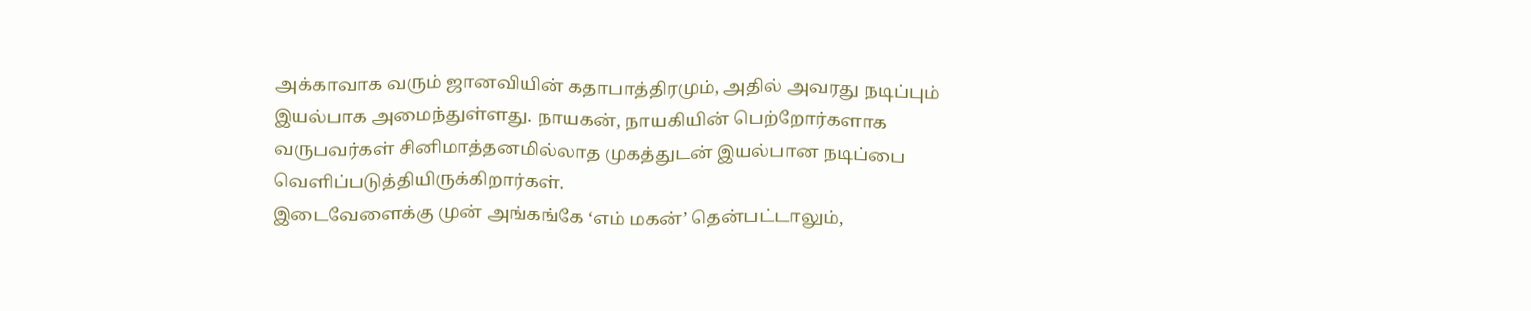அக்காவாக வரும் ஜானவியின் கதாபாத்திரமும், அதில் அவரது நடிப்பும் இயல்பாக அமைந்துள்ளது. நாயகன், நாயகியின் பெற்றோர்களாக வருபவர்கள் சினிமாத்தனமில்லாத முகத்துடன் இயல்பான நடிப்பை வெளிப்படுத்தியிருக்கிறார்கள்.
இடைவேளைக்கு முன் அங்கங்கே ‘எம் மகன்’ தென்பட்டாலும்,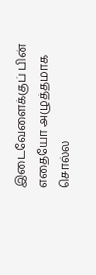இடைவேளைக்குப் பின் எதையோ அழுத்தமாக சொல்ல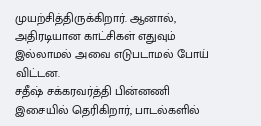முயற்சித்திருக்கிறார். ஆனால், அதிரடியான காட்சிகள் எதுவும் இல்லாமல் அவை எடுபடாமல் போய் விட்டன.
சதீஷ் சக்கரவர்த்தி பின்னணி இசையில் தெரிகிறார், பாடல்களில்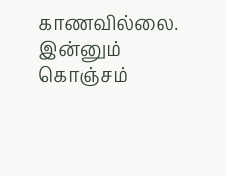காணவில்லை.
இன்னும் கொஞ்சம்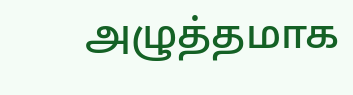அழுத்தமாக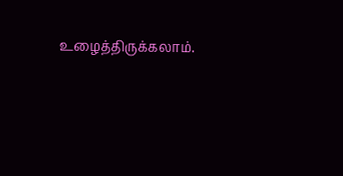உழைத்திருக்கலாம்.